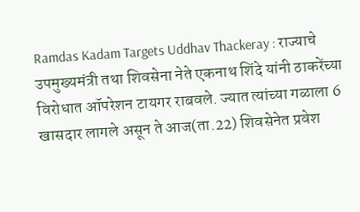Ramdas Kadam Targets Uddhav Thackeray : राज्याचे उपमुख्यमंत्री तथा शिवसेना नेते एकनाथ शिंदे यांनी ठाकरेंच्या विरोधात ऑपरेशन टायगर राबवले. ज्यात त्यांच्या गळाला 6 खासदार लागले असून ते आज(ता.22) शिवसेनेत प्रवेश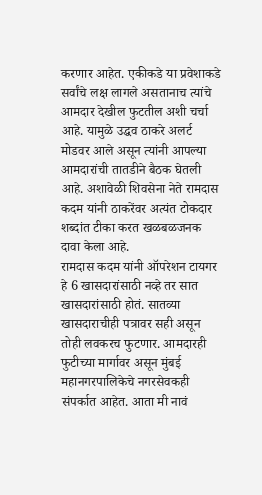करणार आहेत. एकीकडे या प्रवेशाकडे सर्वांचे लक्ष लागले असतानाच त्यांचे आमदार देखील फुटतील अशी चर्चा आहे. यामुळे उद्धव ठाकरे अलर्ट मोडवर आले असून त्यांनी आपल्या आमदारांची तातडीने बैठक घेतली आहे. अशावेळी शिवसेना नेते रामदास कदम यांनी ठाकरेंवर अत्यंत टोकदार शब्दांत टीका करत खळबळजनक दावा केला आहे.
रामदास कदम यांनी ऑपरेशन टायगर हे 6 खासदारांसाठी नव्हे तर सात खासदारांसाठी होतं. सातव्या खासदाराचीही पत्रावर सही असून तोही लवकरच फुटणार. आमदारही फुटीच्या मार्गावर असून मुंबई महानगरपालिकेचे नगरसेवकही संपर्कात आहेत. आता मी नावं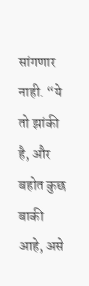सांगणार नाही. “ये तो झांकी है, और बहोत कुछ बाकी आहे, असे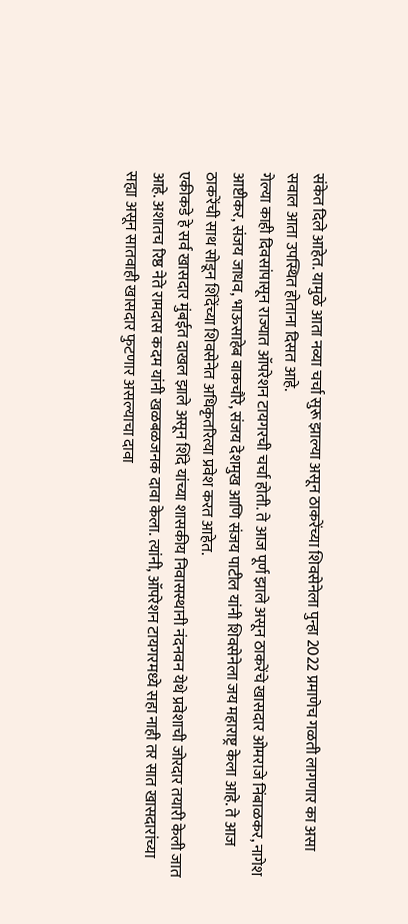संकेत दिले आहेत. यामुळे आता नव्या चर्चा सुरू झाल्या असून ठाकरेंच्या शिवसेनेला पुन्हा 2022 प्रमाणेच गळती लागणार का असा सवाल आता उपस्थित होताना दिसत आहे.
गेल्या काही दिवसांपासून राज्यात ऑपरेशन टायगरची चर्चा होती. ते आज पूर्ण झाले असून ठाकरेंचे खासदार ओमराजे निंबाळकर, नागेश आष्टीकर, संजय जाधव, भाऊसाहेब वाकचौरे, संजय देशमुख आणि संजय पाटील यांनी शिवसेनेला जय महाराष्ट्र केला आहे. ते आज ठाकरेंची साथ सोडून शिंदेंच्या शिवसेनेत अधिकृतरित्या प्रवेश करत आहेत.
एकीकडे हे सर्व खासदार मुंबईत दाखल झाले असून शिंदे यांच्या शासकीय निवासस्थानी नंदनवन येथे प्रवेशाची जोरदार तयारी केली जात आहे. अशातच रिष्ठ नेते रामदास कदम यांनी खळबळजनक दावा केला. त्यांनी, ऑपरेशन टायगरमध्ये सहा नाही तर सात खासदारांच्या सह्या असून सातवाही खासदार फुटणार असल्याचा दावा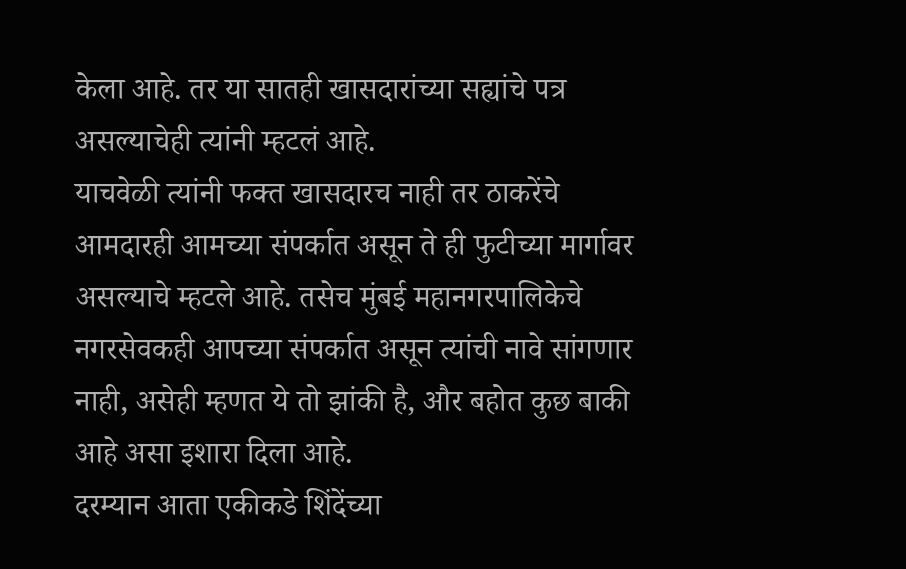केला आहे. तर या सातही खासदारांच्या सह्यांचे पत्र असल्याचेही त्यांनी म्हटलं आहे.
याचवेळी त्यांनी फक्त खासदारच नाही तर ठाकरेंचे आमदारही आमच्या संपर्कात असून ते ही फुटीच्या मार्गावर असल्याचे म्हटले आहे. तसेच मुंबई महानगरपालिकेचे नगरसेवकही आपच्या संपर्कात असून त्यांची नावे सांगणार नाही, असेही म्हणत ये तो झांकी है, और बहोत कुछ बाकी आहे असा इशारा दिला आहे.
दरम्यान आता एकीकडे शिंदेंच्या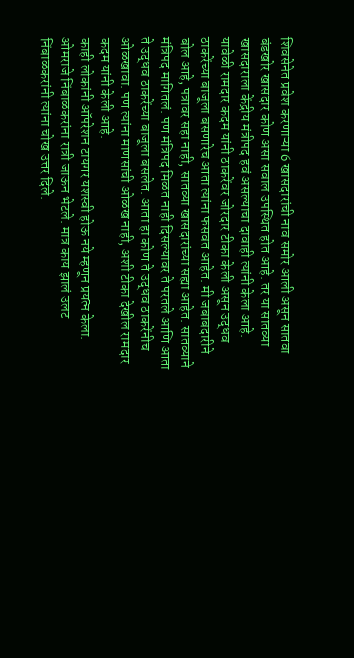शिवसेनेत प्रवेश करणाऱ्या 6 खासदारांची नाव समोर आली असून सातवा बंडखोर खासदार कोण असा सवाल उपस्थित होत आहे. तर या सातव्या खासदाराला केंद्रीय मंत्रीपद हवं असल्याचा दावाही त्यांनी केला आहे.
यावेळी रामदार कदम यांनी ठाकरेंवर जोरदार टीका केली असून उद्धव ठाकरेंच्या बाजूला बसणारेच आता त्यांना फसवत आहेत. मी जबाबदारीने बोल आहे, पत्रावर सहा नाही, सातव्या खासदारांच्या सह्या आहेत. सातव्याने मंत्रिपद मागितलं. पण मंत्रिपद मिळत नाही दिसल्यावर ते परतले आणि आता ते उद्धव ठाकरेंच्या बाजूला बसलेत. आता हा कोण ते उद्धव ठाकरेंनीच ओळखावा. पण त्यांना माणसांची ओळख नाही, अशी टीका देखील रामदार कदम यांनी केली आहे.
काही लोकांनी ऑपरेशन टायगर यशस्वी होऊ नये म्हणून प्रयत्न केला. ओमराजे निंबाळकरांना रात्री जाऊन भेटले. मात्र काय झालं उलट निंबाळकरांनी त्यांना चोख उत्तर दिले.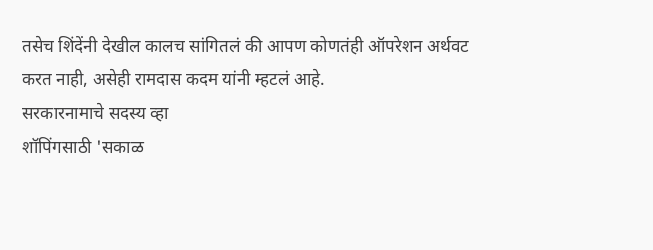तसेच शिंदेंनी देखील कालच सांगितलं की आपण कोणतंही ऑपरेशन अर्थवट करत नाही, असेही रामदास कदम यांनी म्हटलं आहे.
सरकारनामाचे सदस्य व्हा
शॉपिंगसाठी 'सकाळ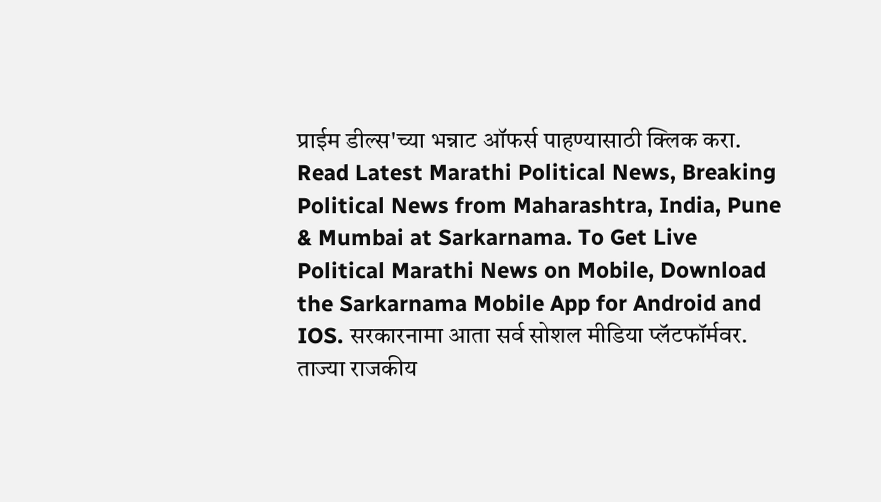प्राईम डील्स'च्या भन्नाट ऑफर्स पाहण्यासाठी क्लिक करा.
Read Latest Marathi Political News, Breaking Political News from Maharashtra, India, Pune & Mumbai at Sarkarnama. To Get Live Political Marathi News on Mobile, Download the Sarkarnama Mobile App for Android and IOS. सरकारनामा आता सर्व सोशल मीडिया प्लॅटफॉर्मवर. ताज्या राजकीय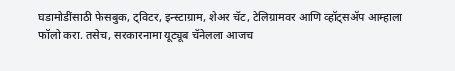घडामोडींसाठी फेसबुक, ट्विटर, इन्स्टाग्राम, शेअर चॅट, टेलिग्रामवर आणि व्हॉट्सॲप आम्हाला फॉलो करा. तसेच, सरकारनामा यूट्यूब चॅनेलला आजच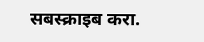सबस्क्राइब करा.